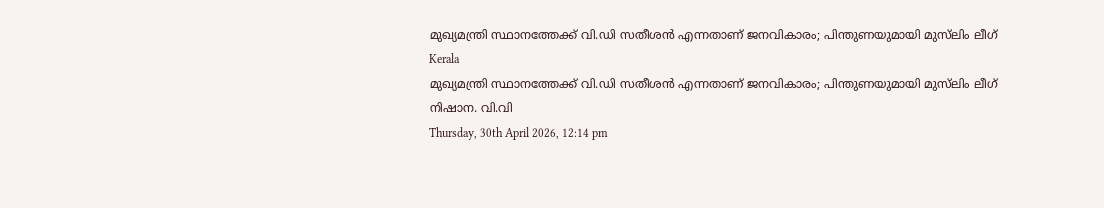മുഖ്യമന്ത്രി സ്ഥാനത്തേക്ക് വി.ഡി സതീശന്‍ എന്നതാണ് ജനവികാരം; പിന്തുണയുമായി മുസ്‌ലിം ലീഗ്
Kerala
മുഖ്യമന്ത്രി സ്ഥാനത്തേക്ക് വി.ഡി സതീശന്‍ എന്നതാണ് ജനവികാരം; പിന്തുണയുമായി മുസ്‌ലിം ലീഗ്
നിഷാന. വി.വി
Thursday, 30th April 2026, 12:14 pm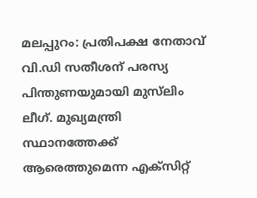മലപ്പുറം: പ്രതിപക്ഷ നേതാവ് വി.ഡി സതീശന് പരസ്യ പിന്തുണയുമായി മുസ്‌ലിം ലീഗ്. മുഖ്യമന്ത്രി സ്ഥാനത്തേക്ക് ആരെത്തുമെന്ന എക്‌സിറ്റ്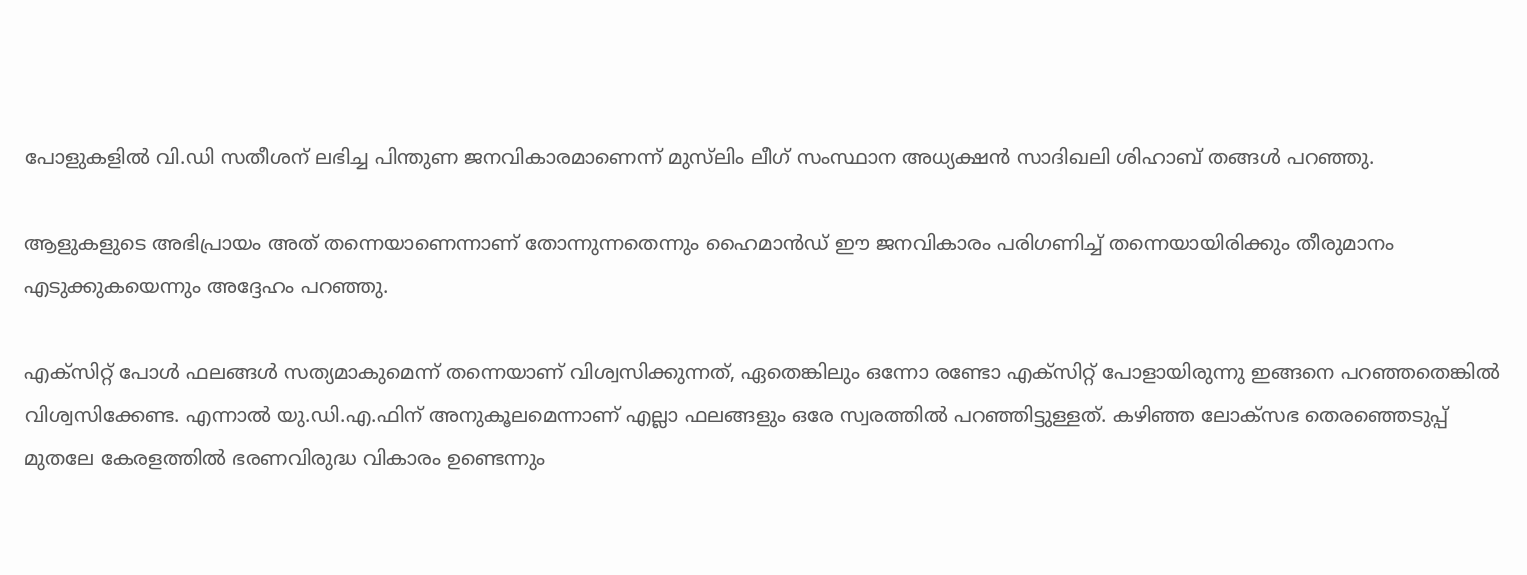പോളുകളില്‍ വി.ഡി സതീശന് ലഭിച്ച പിന്തുണ ജനവികാരമാണെന്ന് മുസ്‌ലിം ലീഗ് സംസ്ഥാന അധ്യക്ഷന്‍ സാദിഖലി ശിഹാബ് തങ്ങള്‍ പറഞ്ഞു.

ആളുകളുടെ അഭിപ്രായം അത് തന്നെയാണെന്നാണ് തോന്നുന്നതെന്നും ഹൈമാന്‍ഡ് ഈ ജനവികാരം പരിഗണിച്ച് തന്നെയായിരിക്കും തീരുമാനം എടുക്കുകയെന്നും അദ്ദേഹം പറഞ്ഞു.

എക്സിറ്റ് പോള്‍ ഫലങ്ങള്‍ സത്യമാകുമെന്ന് തന്നെയാണ് വിശ്വസിക്കുന്നത്, ഏതെങ്കിലും ഒന്നോ രണ്ടോ എക്സിറ്റ് പോളായിരുന്നു ഇങ്ങനെ പറഞ്ഞതെങ്കില്‍ വിശ്വസിക്കേണ്ട. എന്നാല്‍ യു.ഡി.എ.ഫിന് അനുകൂലമെന്നാണ് എല്ലാ ഫലങ്ങളും ഒരേ സ്വരത്തില്‍ പറഞ്ഞിട്ടുള്ളത്. കഴിഞ്ഞ ലോക്സഭ തെരഞ്ഞെടുപ്പ് മുതലേ കേരളത്തില്‍ ഭരണവിരുദ്ധ വികാരം ഉണ്ടെന്നും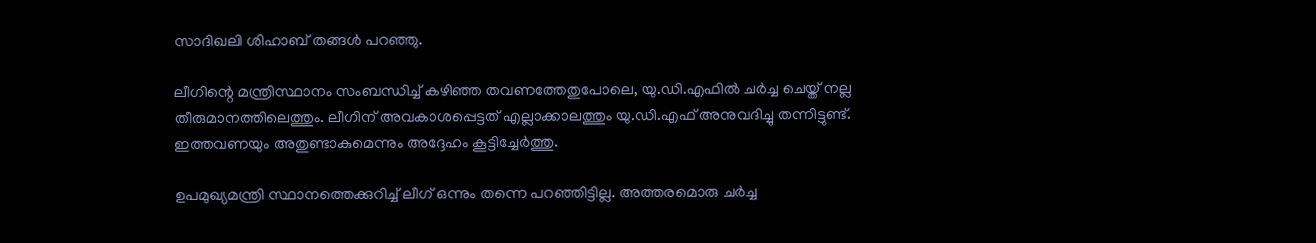സാദിഖലി ശിഹാബ് തങ്ങള്‍ പറഞ്ഞു.

ലീഗിന്റെ മന്ത്രിസ്ഥാനം സംബന്ധിച്ച് കഴിഞ്ഞ തവണത്തേതുപോലെ, യു.ഡി.എഫില്‍ ചര്‍ച്ച ചെയ്ത് നല്ല തീരുമാനത്തിലെത്തും. ലീഗിന് അവകാശപ്പെട്ടത് എല്ലാക്കാലത്തും യു.ഡി.എഫ് അനുവദിച്ചു തന്നിട്ടുണ്ട്. ഇത്തവണയും അതുണ്ടാകുമെന്നും അദ്ദേഹം കൂട്ടിച്ചേര്‍ത്തു.

ഉപമുഖ്യമന്ത്രി സ്ഥാനത്തെക്കുറിച്ച് ലീഗ് ഒന്നും തന്നെ പറഞ്ഞിട്ടില്ല. അത്തരമൊരു ചര്‍ച്ച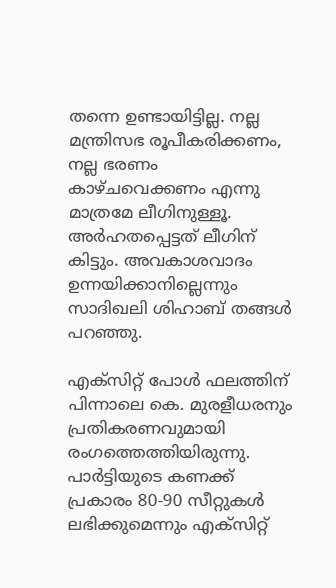തന്നെ ഉണ്ടായിട്ടില്ല. നല്ല മന്ത്രിസഭ രൂപീകരിക്കണം, നല്ല ഭരണം കാഴ്ചവെക്കണം എന്നു മാത്രമേ ലീഗിനുള്ളൂ. അര്‍ഹതപ്പെട്ടത് ലീഗിന് കിട്ടും. അവകാശവാദം ഉന്നയിക്കാനില്ലെന്നും സാദിഖലി ശിഹാബ് തങ്ങള്‍ പറഞ്ഞു.

എക്‌സിറ്റ് പോള്‍ ഫലത്തിന് പിന്നാലെ കെ. മുരളീധരനും പ്രതികരണവുമായി രംഗത്തെത്തിയിരുന്നു.
പാര്‍ട്ടിയുടെ കണക്ക് പ്രകാരം 80-90 സീറ്റുകള്‍ ലഭിക്കുമെന്നും എക്സിറ്റ്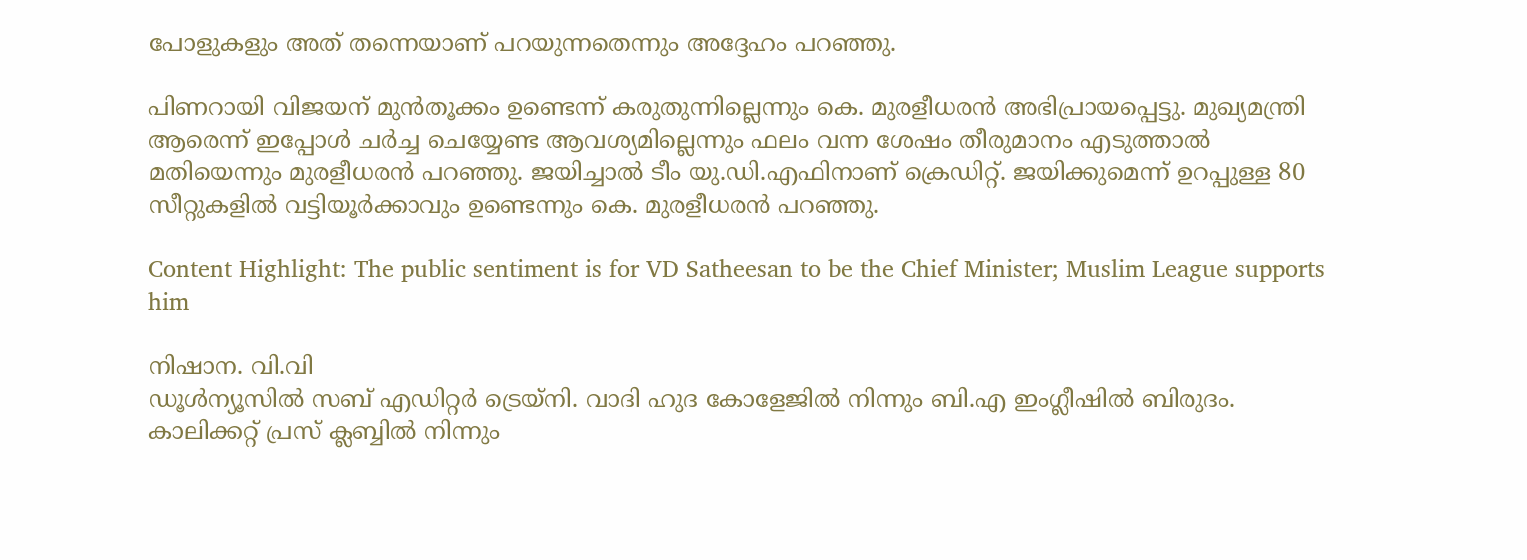പോളുകളും അത് തന്നെയാണ് പറയുന്നതെന്നും അദ്ദേഹം പറഞ്ഞു.

പിണറായി വിജയന് മുന്‍തൂക്കം ഉണ്ടെന്ന് കരുതുന്നില്ലെന്നും കെ. മുരളീധരന്‍ അഭിപ്രായപ്പെട്ടു. മുഖ്യമന്ത്രി ആരെന്ന് ഇപ്പോള്‍ ചര്‍ച്ച ചെയ്യേണ്ട ആവശ്യമില്ലെന്നും ഫലം വന്ന ശേഷം തീരുമാനം എടുത്താല്‍ മതിയെന്നും മുരളീധരന്‍ പറഞ്ഞു. ജയിച്ചാല്‍ ടീം യു.ഡി.എഫിനാണ് ക്രെഡിറ്റ്. ജയിക്കുമെന്ന് ഉറപ്പുള്ള 80 സീറ്റുകളില്‍ വട്ടിയൂര്‍ക്കാവും ഉണ്ടെന്നും കെ. മുരളീധരന്‍ പറഞ്ഞു.

Content Highlight: The public sentiment is for VD Satheesan to be the Chief Minister; Muslim League supports him

നിഷാന. വി.വി
ഡൂള്‍ന്യൂസില്‍ സബ് എഡിറ്റര്‍ ട്രെയ്‌നി. വാദി ഹുദ കോളേജില്‍ നിന്നും ബി.എ ഇംഗ്ലീഷില്‍ ബിരുദം. കാലിക്കറ്റ് പ്രസ് ക്ലബ്ബില്‍ നിന്നും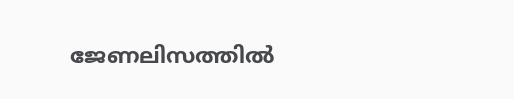ജേണലിസത്തില്‍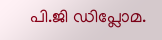പി.ജി ഡിപ്ലോമ.